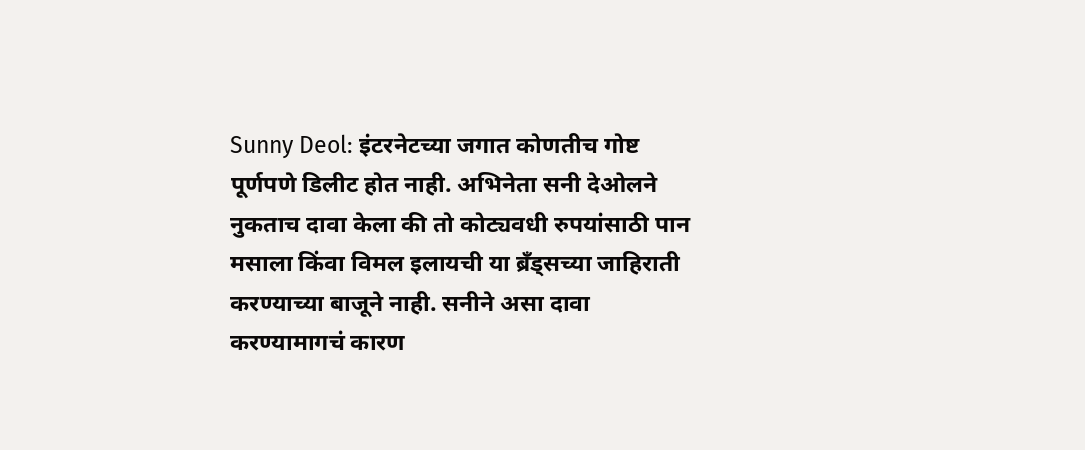Sunny Deol: इंटरनेटच्या जगात कोणतीच गोष्ट पूर्णपणे डिलीट होत नाही. अभिनेता सनी देओलने नुकताच दावा केला की तो कोट्यवधी रुपयांसाठी पान मसाला किंवा विमल इलायची या ब्रँड्सच्या जाहिराती करण्याच्या बाजूने नाही. सनीने असा दावा करण्यामागचं कारण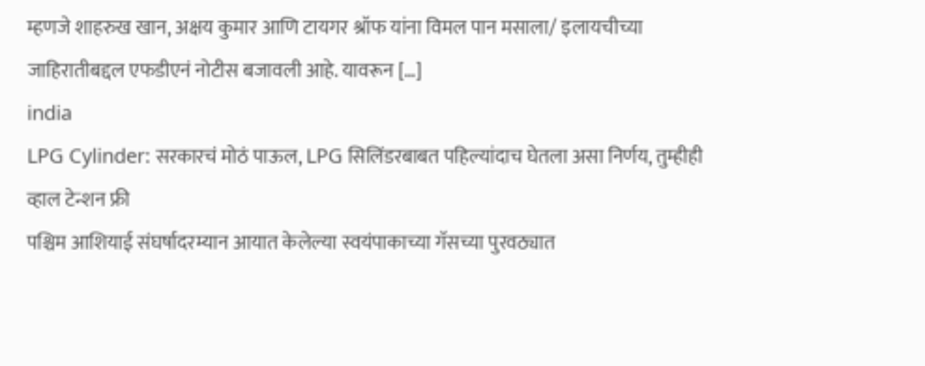म्हणजे शाहरुख खान, अक्षय कुमार आणि टायगर श्रॉफ यांना विमल पान मसाला/ इलायचीच्या जाहिरातीबद्दल एफडीएनं नोटीस बजावली आहे. यावरून […]
india
LPG Cylinder: सरकारचं मोठं पाऊल, LPG सिलिंडरबाबत पहिल्यांदाच घेतला असा निर्णय, तुम्हीही व्हाल टेन्शन फ्री
पश्चिम आशियाई संघर्षादरम्यान आयात केलेल्या स्वयंपाकाच्या गॅसच्या पुरवठ्यात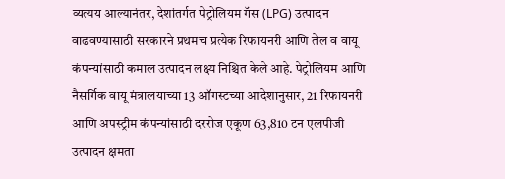व्यत्यय आल्यानंतर, देशांतर्गत पेट्रोलियम गॅस (LPG) उत्पादन वाढवण्यासाठी सरकारने प्रथमच प्रत्येक रिफायनरी आणि तेल व वायू कंपन्यांसाठी कमाल उत्पादन लक्ष्य निश्चित केले आहे. पेट्रोलियम आणि नैसर्गिक वायू मंत्रालयाच्या 13 ऑगस्टच्या आदेशानुसार, 21 रिफायनरी आणि अपस्ट्रीम कंपन्यांसाठी दररोज एकूण 63,810 टन एलपीजी उत्पादन क्षमता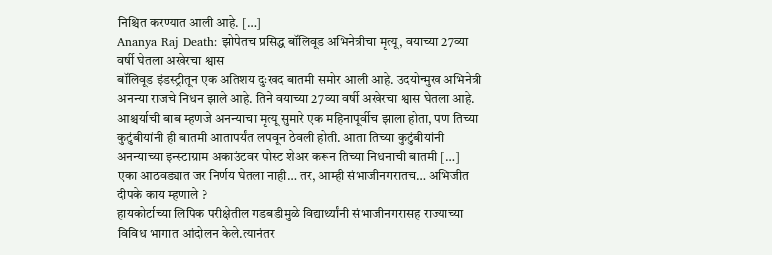निश्चित करण्यात आली आहे. […]
Ananya Raj Death: झोपेतच प्रसिद्ध बॉलिवूड अभिनेत्रीचा मृत्यू, वयाच्या 27व्या वर्षी घेतला अखेरचा श्वास
बॉलिवूड इंडस्ट्रीतून एक अतिशय दुःखद बातमी समोर आली आहे. उदयोन्मुख अभिनेत्री अनन्या राजचे निधन झाले आहे. तिने वयाच्या 27व्या वर्षी अखेरचा श्वास घेतला आहे. आश्चर्याची बाब म्हणजे अनन्याचा मृत्यू सुमारे एक महिनापूर्वीच झाला होता, पण तिच्या कुटुंबीयांनी ही बातमी आतापर्यंत लपवून ठेवली होती. आता तिच्या कुटुंबीयांनी अनन्याच्या इन्स्टाग्राम अकाउंटवर पोस्ट शेअर करून तिच्या निधनाची बातमी […]
एका आठवड्यात जर निर्णय घेतला नाही… तर, आम्ही संभाजीनगरातच… अभिजीत दीपके काय म्हणाले ?
हायकोर्टाच्या लिपिक परीक्षेतील गडबडीमुळे विद्यार्थ्यांनी संभाजीनगरासह राज्याच्या विविध भागात आंदोलन केले.त्यानंतर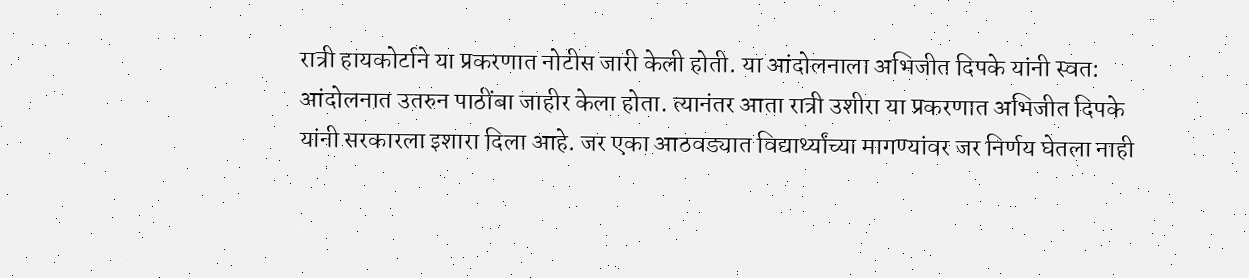रात्री हायकोर्टाने या प्रकरणात नोटीस जारी केली होती. या आंदोलनाला अभिजीत दिपके यांनी स्वत: आंदोलनात उतरुन पाठींबा जाहीर केला होता. त्यानंतर आता रात्री उशीरा या प्रकरणात अभिजीत दिपके यांनी सरकारला इशारा दिला आहे. जर एका आठवड्यात विद्यार्थ्यांच्या मागण्यांवर जर निर्णय घेतला नाही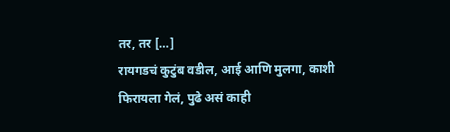तर, तर […]
रायगडचं कुटुंब वडील, आई आणि मुलगा, काशी फिरायला गेलं, पुढे असं काही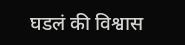घडलं की विश्वास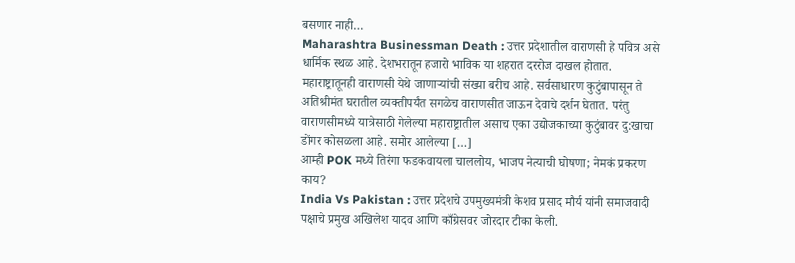बसणार नाही…
Maharashtra Businessman Death : उत्तर प्रदेशातील वाराणसी हे पवित्र असे धार्मिक स्थळ आहे. देशभरातून हजारो भाविक या शहरात दररोज दाखल होतात. महाराष्ट्रातूनही वाराणसी येथे जाणाऱ्यांची संख्या बरीच आहे. सर्वसाधारण कुटुंबापासून ते अतिश्रीमंत घरातील व्यक्तीपर्यंत सगळेच वाराणसीत जाऊन देवाचे दर्शन घेतात. परंतु वाराणसीमध्ये यात्रेसाठी गेलेल्या महाराष्ट्रातील असाच एका उद्योजकाच्या कुटुंबावर दु:खाचा डोंगर कोसळला आहे. समोर आलेल्या […]
आम्ही POK मध्ये तिरंगा फडकवायला चाललोय, भाजप नेत्याची घोषणा; नेमकं प्रकरण काय?
India Vs Pakistan : उत्तर प्रदेशचे उपमुख्यमंत्री केशव प्रसाद मौर्य यांनी समाजवादी पक्षाचे प्रमुख अखिलेश यादव आणि काँग्रेसवर जोरदार टीका केली.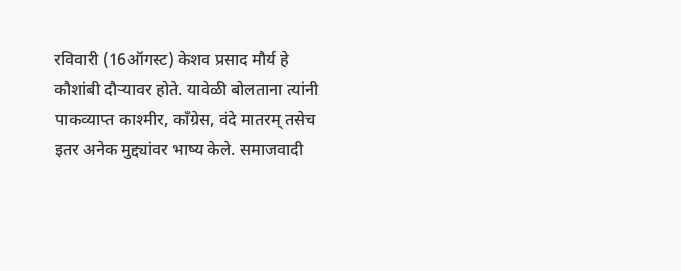रविवारी (16ऑगस्ट) केशव प्रसाद मौर्य हे कौशांबी दौऱ्यावर होते. यावेळी बोलताना त्यांनी पाकव्याप्त काश्मीर, काँग्रेस, वंदे मातरम् तसेच इतर अनेक मुद्द्यांवर भाष्य केले. समाजवादी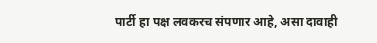पार्टी हा पक्ष लवकरच संपणार आहे, असा दावाही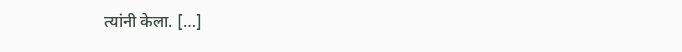त्यांनी केला. […]